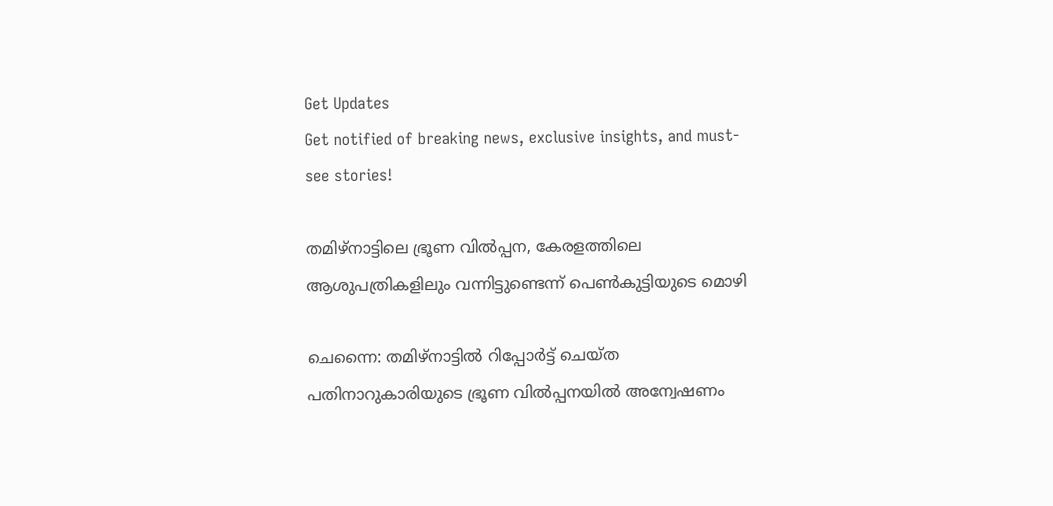Get Updates
Get notified of breaking news, exclusive insights, and must-see stories!

തമിഴ്നാട്ടിലെ ഭ്രൂണ വിൽപ്പന, കേരളത്തിലെ ആശുപത്രികളിലും വന്നിട്ടുണ്ടെന്ന് പെൺകുട്ടിയുടെ മൊഴി

ചെന്നൈ: തമിഴ്നാട്ടിൽ റിപ്പോർട്ട് ചെയ്ത പതിനാറുകാരിയുടെ ഭ്രൂണ വിൽപ്പനയിൽ അന്വേഷണം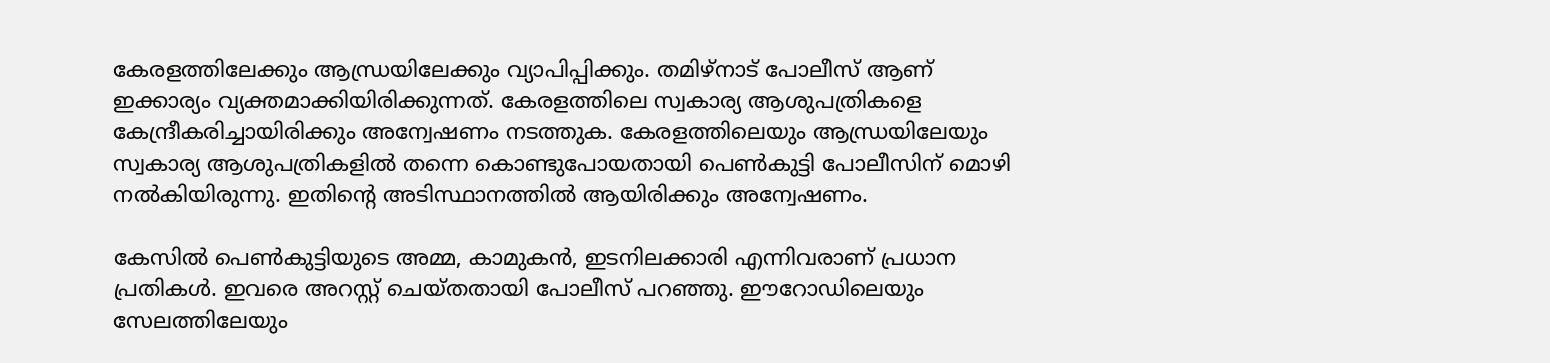കേരളത്തിലേക്കും ആന്ധ്രയിലേക്കും വ്യാപിപ്പിക്കും. തമിഴ്നാട് പോലീസ് ആണ് ഇക്കാര്യം വ്യക്തമാക്കിയിരിക്കുന്നത്. കേരളത്തിലെ സ്വകാര്യ ആശുപത്രികളെ കേന്ദ്രീകരിച്ചായിരിക്കും അന്വേഷണം നടത്തുക. കേരളത്തിലെയും ആന്ധ്രയിലേയും സ്വകാര്യ ആശുപത്രികളിൽ തന്നെ കൊണ്ടുപോയതായി പെൺകുട്ടി പോലീസിന് മൊഴി നൽകിയിരുന്നു. ഇതിന്റെ അടിസ്ഥാനത്തിൽ ആയിരിക്കും അന്വേഷണം.

കേസിൽ പെൺകുട്ടിയുടെ അമ്മ, കാമുകൻ, ഇടനിലക്കാരി എന്നിവരാണ് പ്രധാന പ്രതികൾ. ഇവരെ അറസ്റ്റ് ചെയ്തതായി പോലീസ് പറഞ്ഞു. ഈറോഡിലെയും സേലത്തിലേയും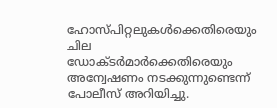ഹോസ്പിറ്റലുകൾക്കെതിരെയും ചില ഡോക്ടർമാർക്കെതിരെയും അന്വേഷണം നടക്കുന്നുണ്ടെന്ന് പോലീസ് അറിയിച്ചു.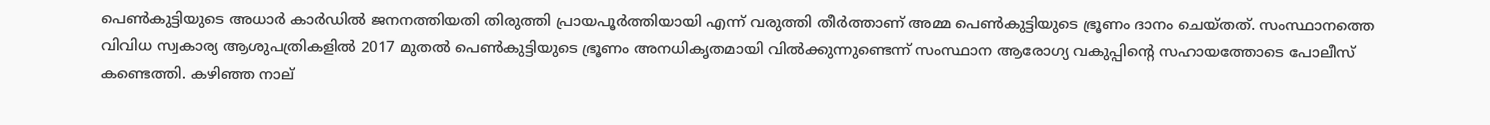പെൺകുട്ടിയുടെ അധാർ കാർഡിൽ ജനനത്തിയതി തിരുത്തി പ്രായപൂർത്തിയായി എന്ന് വരുത്തി തീർത്താണ് അമ്മ പെൺകുട്ടിയുടെ ഭ്രൂണം ദാനം ചെയ്തത്. സംസ്ഥാനത്തെ വിവിധ സ്വകാര്യ ആശുപത്രികളിൽ 2017 മുതൽ പെൺകുട്ടിയുടെ ഭ്രൂണം അനധികൃതമായി വിൽക്കുന്നുണ്ടെന്ന് സംസ്ഥാന ആരോഗ്യ വകുപ്പിന്റെ സഹായത്തോടെ പോലീസ് കണ്ടെത്തി. കഴിഞ്ഞ നാല്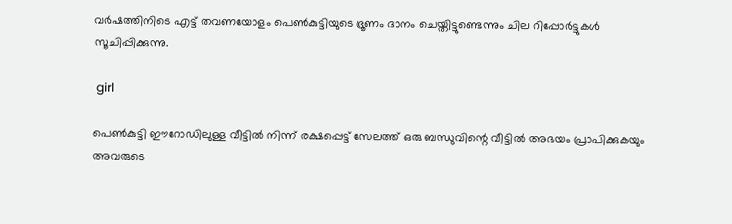വർഷത്തിനിടെ എട്ട് തവണയോളം പെൺകുട്ടിയുടെ ഭ്രൂണം ദാനം ചെയ്തിട്ടുണ്ടെന്നും ചില റിപ്പോർട്ടുകൾ സൂചിപ്പിക്കുന്നു.

 girl

പെൺകുട്ടി ഈറോഡിലുള്ള വീട്ടിൽ നിന്ന് രക്ഷപ്പെട്ട് സേലത്ത് ഒരു ബന്ധുവിന്റെ വീട്ടിൽ അഭയം പ്രാപിക്കുകയും അവരുടെ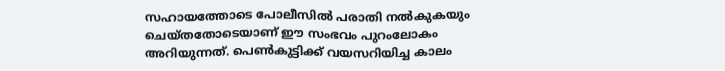സഹായത്തോടെ പോലീസിൽ പരാതി നൽകുകയും ചെയ്തതോടെയാണ് ഈ സംഭവം പുറംലോകം അറിയുന്നത്. പെൺകുട്ടിക്ക് വയസറിയിച്ച കാലം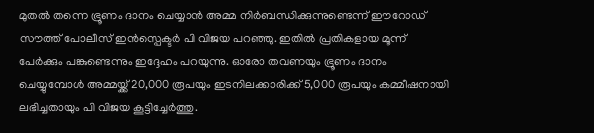മുതൽ തന്നെ ഭ്രൂണം ദാനം ചെയ്യാൻ അമ്മ നിർബന്ധിക്കുന്നുണ്ടെന്ന് ഈറോഡ് സൗത്ത് പോലീസ് ഇൻസ്പെക്ടർ പി വിജയ പറഞ്ഞു. ഇതിൽ പ്രതികളായ മൂന്ന് പേർക്കും പങ്കുണ്ടെന്നും ഇദ്ദേഹം പറയുന്നു. ഓരോ തവണയും ഭ്രൂണം ദാനം ചെയ്യുമ്പോൾ അമ്മയ്ക്ക് 20,000 രൂപയും ഇടനിലക്കാരിക്ക് 5,000 രൂപയും കമ്മീഷനായി ലഭിച്ചതായും പി വിജയ കൂട്ടിച്ചേർത്തു.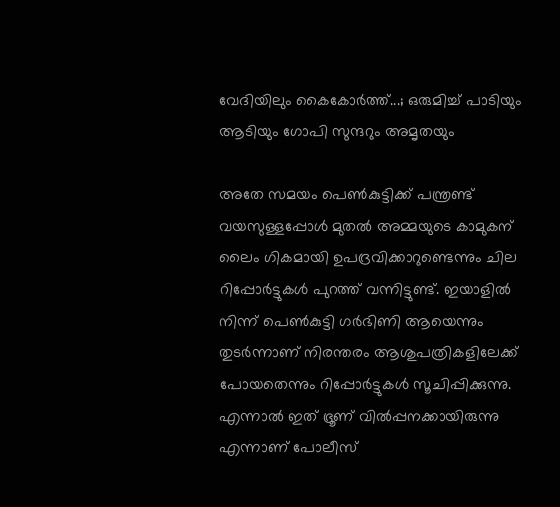വേദിയിലും കൈകോര്‍ത്ത്...; ഒരുമിച്ച് പാടിയും ആടിയും ഗോപി സുന്ദറും അമൃതയും

അതേ സമയം പെൺകുട്ടിക്ക് പന്ത്രണ്ട് വയസുള്ളപ്പോൾ മുതൽ അമ്മയുടെ കാമുകന് ലൈം ഗികമായി ഉപദ്രവിക്കാറുണ്ടെന്നും ചില റിപ്പോർട്ടുകൾ പുറത്ത് വന്നിട്ടുണ്ട്. ഇയാളിൽ നിന്ന് പെൺകുട്ടി ഗർഭിണി ആയെന്നും തുടർന്നാണ് നിരന്തരം ആശുപത്രികളിലേക്ക് പോയതെന്നും റിപ്പോർട്ടുകൾ സൂചിപ്പിക്കുന്നു. എന്നാൽ ഇത് ഭ്രൂണ് വിൽപ്പനക്കായിരുന്നു എന്നാണ് പോലീസ്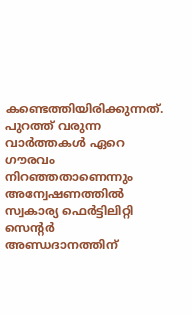കണ്ടെത്തിയിരിക്കുന്നത്. പുറത്ത് വരുന്ന വാർത്തകൾ ഏറെ ഗൗരവം നിറഞ്ഞതാണെന്നും അന്വേഷണത്തിൽ സ്വകാര്യ ഫെർട്ടിലിറ്റി സെന്റർ അണ്ഡദാനത്തിന്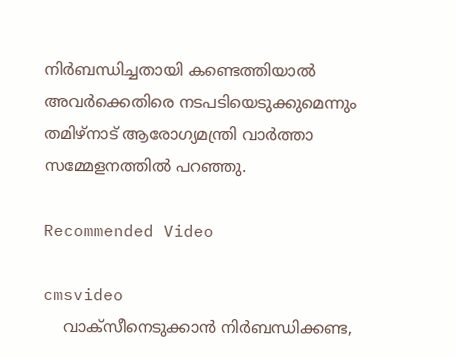നിർബന്ധിച്ചതായി കണ്ടെത്തിയാൽ അവർക്കെതിരെ നടപടിയെടുക്കുമെന്നും തമിഴ്നാട് ആരോഗ്യമന്ത്രി വാർത്താ സമ്മേളനത്തിൽ പറഞ്ഞു.

Recommended Video

cmsvideo
    വാക്സീനെടുക്കാന്‍ നിര്‍ബന്ധിക്കണ്ട,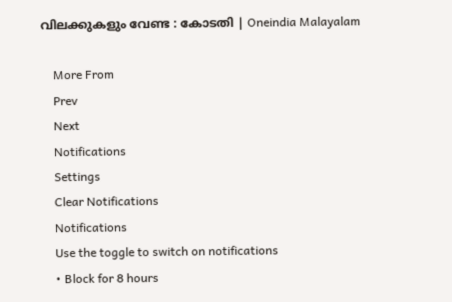വിലക്കുകളും വേണ്ട : കോടതി | Oneindia Malayalam

    More From
    Prev
    Next
    Notifications
    Settings
    Clear Notifications
    Notifications
    Use the toggle to switch on notifications
    • Block for 8 hours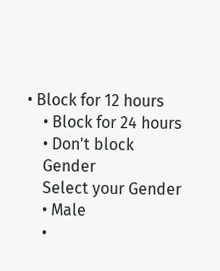• Block for 12 hours
    • Block for 24 hours
    • Don't block
    Gender
    Select your Gender
    • Male
    •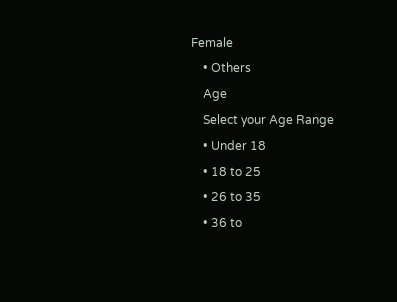Female
    • Others
    Age
    Select your Age Range
    • Under 18
    • 18 to 25
    • 26 to 35
    • 36 to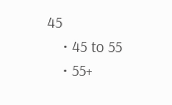45
    • 45 to 55
    • 55+